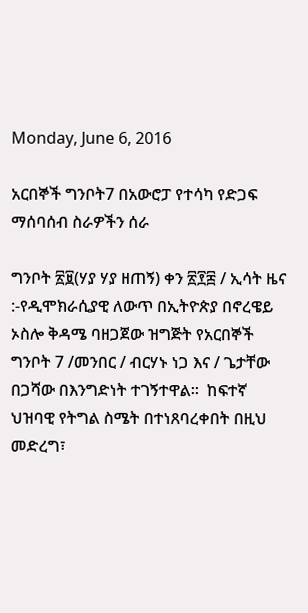Monday, June 6, 2016

አርበኞች ግንቦት7 በአውሮፓ የተሳካ የድጋፍ ማሰባሰብ ስራዎችን ሰራ

ግንቦት ፳፱(ሃያ ሃያ ዘጠኝ) ቀን ፳፻፰ / ኢሳት ዜና :-የዲሞክራሲያዊ ለውጥ በኢትዮጵያ በኖረዌይ ኦስሎ ቅዳሜ ባዘጋጀው ዝግጅት የአርበኞች ግንቦት 7 /መንበር / ብርሃኑ ነጋ እና / ጌታቸው በጋሻው በእንግድነት ተገኝተዋል።  ከፍተኛ ህዝባዊ የትግል ስሜት በተነጸባረቀበት በዚህ መድረግ፣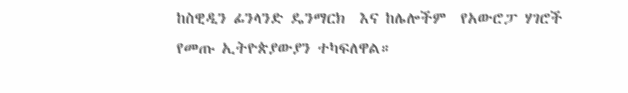ከስዊዲን ፊንላንድ ዴንማርክ  እና ከሌሎችም  የአውሮፓ ሃገሮች የመጡ ኢትዮጵያውያን ተካፍለዋል።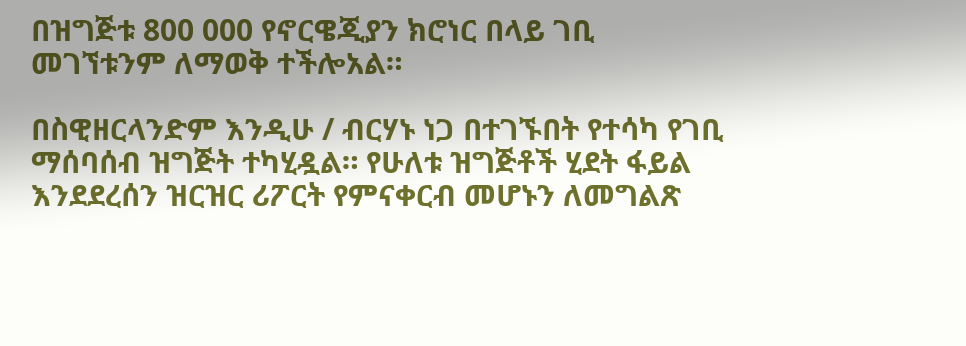በዝግጅቱ 800 000 የኖርዌጂያን ክሮነር በላይ ገቢ መገኘቱንም ለማወቅ ተችሎአል።

በስዊዘርላንድም እንዲሁ / ብርሃኑ ነጋ በተገኙበት የተሳካ የገቢ ማሰባሰብ ዝግጅት ተካሂዷል። የሁለቱ ዝግጅቶች ሂደት ፋይል እንደደረሰን ዝርዝር ሪፖርት የምናቀርብ መሆኑን ለመግልጽ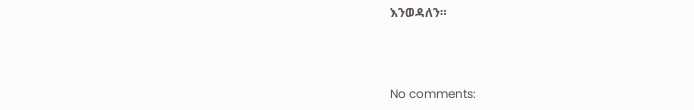እንወዳለን።



No comments: